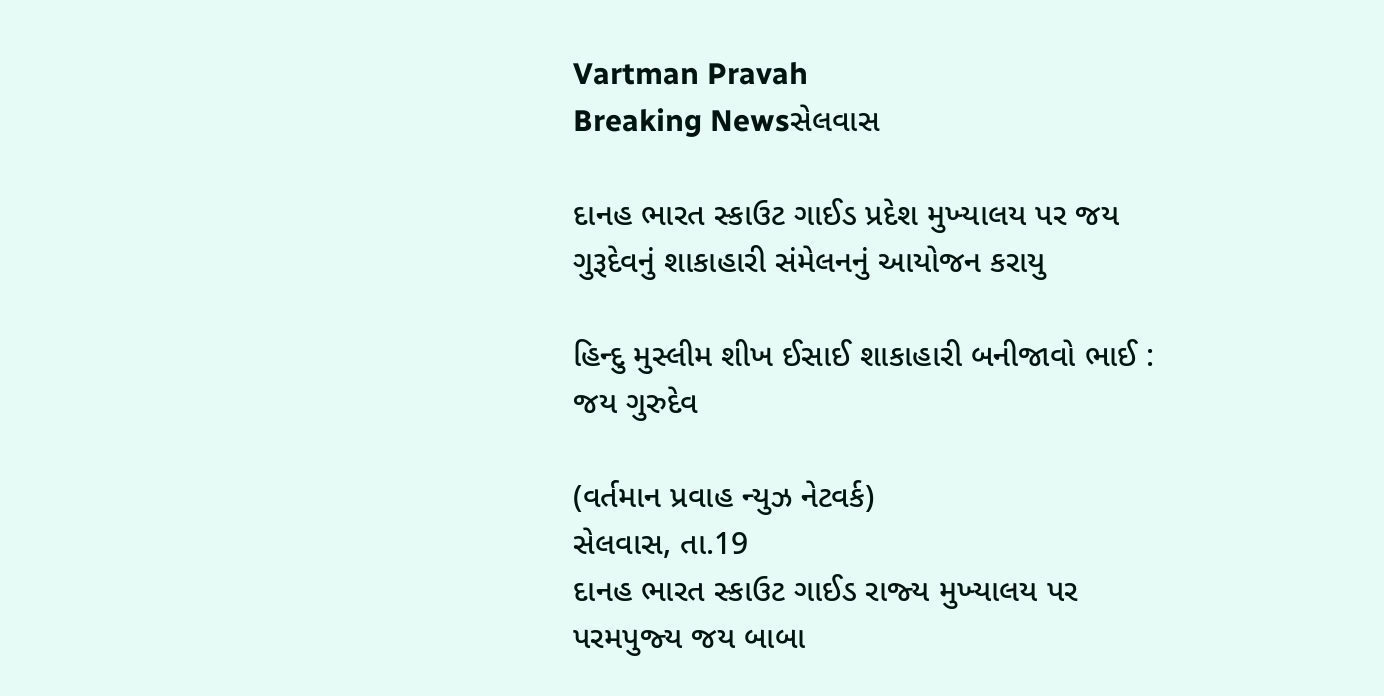Vartman Pravah
Breaking Newsસેલવાસ

દાનહ ભારત સ્‍કાઉટ ગાઈડ પ્રદેશ મુખ્‍યાલય પર જય ગુરૂદેવનું શાકાહારી સંમેલનનું આયોજન કરાયુ

હિન્‍દુ મુસ્‍લીમ શીખ ઈસાઈ શાકાહારી બનીજાવો ભાઈ : જય ગુરુદેવ

(વર્તમાન પ્રવાહ ન્‍યુઝ નેટવર્ક)
સેલવાસ, તા.19
દાનહ ભારત સ્‍કાઉટ ગાઈડ રાજ્‍ય મુખ્‍યાલય પર પરમપુજ્‍ય જય બાબા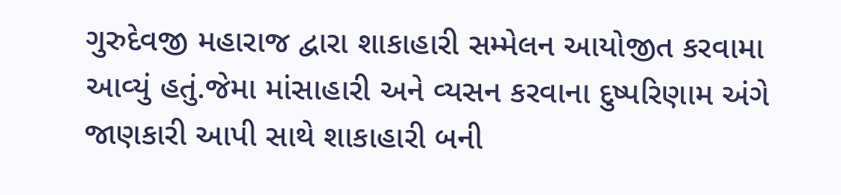ગુરુદેવજી મહારાજ દ્વારા શાકાહારી સમ્‍મેલન આયોજીત કરવામા આવ્‍યું હતું.જેમા માંસાહારી અને વ્‍યસન કરવાના દુષ્‍પરિણામ અંગે જાણકારી આપી સાથે શાકાહારી બની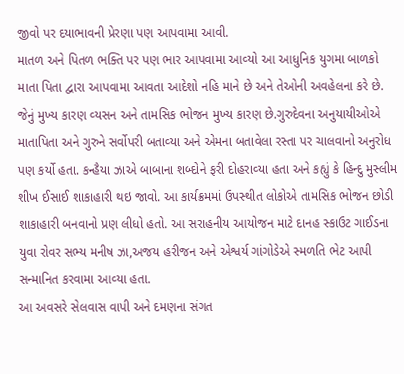જીવો પર દયાભાવની પ્રેરણા પણ આપવામા આવી.
માતળ અને પિતળ ભક્‍તિ પર પણ ભાર આપવામા આવ્‍યો આ આધુનિક યુગમા બાળકો માતા પિતા દ્વારા આપવામા આવતા આદેશો નહિ માને છે અને તેઓની અવહેલના કરે છે. જેનું મુખ્‍ય કારણ વ્‍યસન અને તામસિક ભોજન મુખ્‍ય કારણ છે.ગુરુદેવના અનુયાયીઓએ માતાપિતા અને ગુરુને સર્વોપરી બતાવ્‍યા અને એમના બતાવેલા રસ્‍તા પર ચાલવાનો અનુરોધ પણ કર્યો હતા. કન્‍હૈયા ઝાએ બાબાના શબ્‍દોને ફરી દોહરાવ્‍યા હતા અને કહ્યું કે હિન્‍દુ મુસ્‍લીમ શીખ ઈસાઈ શાકાહારી થઇ જાવો. આ કાર્યક્રમમાં ઉપસ્‍થીત લોકોએ તામસિક ભોજન છોડી શાકાહારી બનવાનો પ્રણ લીધો હતો. આ સરાહનીય આયોજન માટે દાનહ સ્‍કાઉટ ગાઈડના યુવા રોવર સભ્‍ય મનીષ ઝા,અજય હરીજન અને એશ્વર્ય ગાંગોડેએ સ્‍મળતિ ભેટ આપી સન્‍માનિત કરવામા આવ્‍યા હતા.
આ અવસરે સેલવાસ વાપી અને દમણના સંગત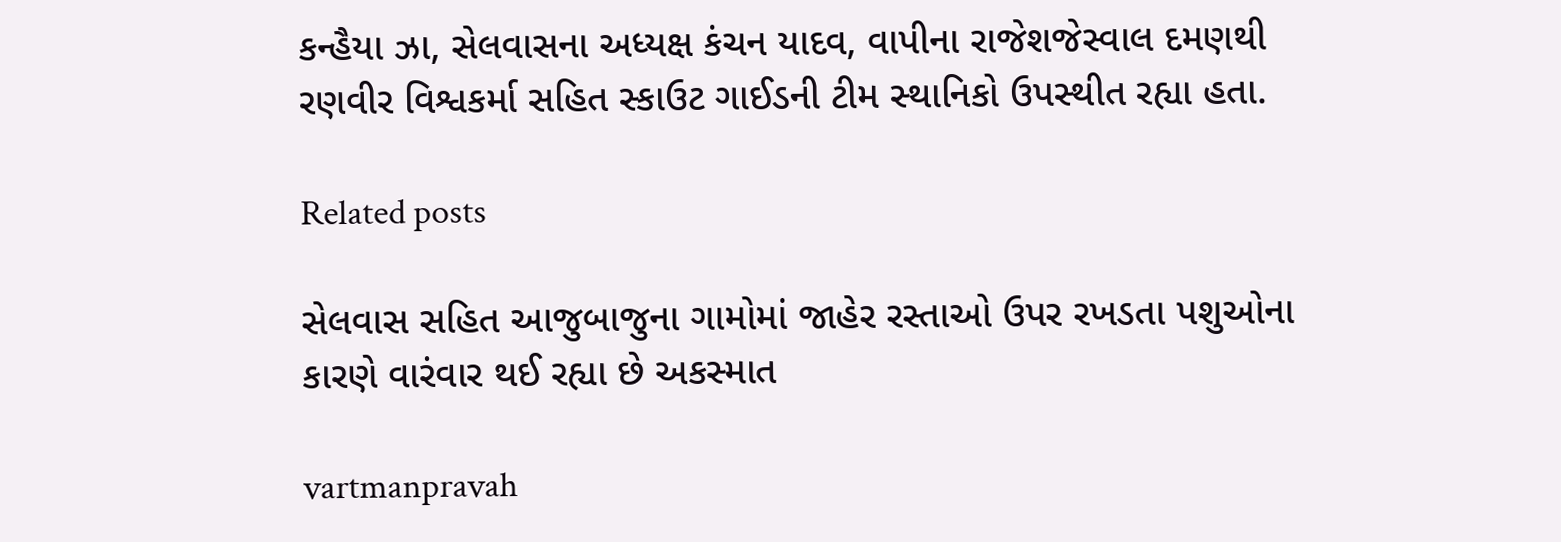કન્‍હૈયા ઝા, સેલવાસના અધ્‍યક્ષ કંચન યાદવ, વાપીના રાજેશજેસ્‍વાલ દમણથી રણવીર વિશ્વકર્મા સહિત સ્‍કાઉટ ગાઈડની ટીમ સ્‍થાનિકો ઉપસ્‍થીત રહ્યા હતા.

Related posts

સેલવાસ સહિત આજુબાજુના ગામોમાં જાહેર રસ્‍તાઓ ઉપર રખડતા પશુઓના કારણે વારંવાર થઈ રહ્યા છે અકસ્‍માત

vartmanpravah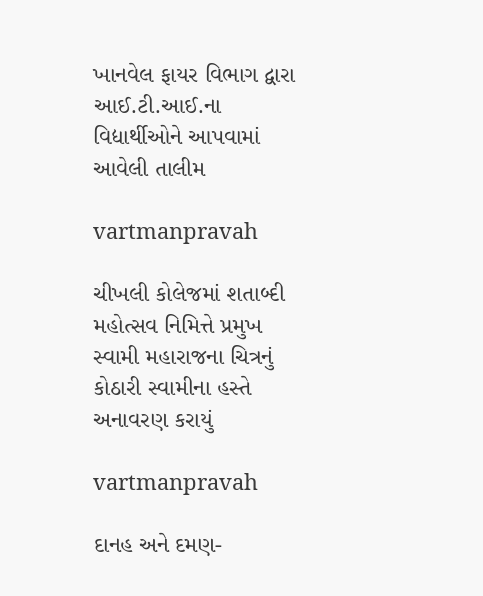ખાનવેલ ફાયર વિભાગ દ્વારા આઈ.ટી.આઈ.ના વિદ્યાર્થીઓને આપવામાં આવેલી તાલીમ

vartmanpravah

ચીખલી કોલેજમાં શતાબ્‍દી મહોત્‍સવ નિમિત્તે પ્રમુખ સ્‍વામી મહારાજના ચિત્રનું કોઠારી સ્‍વામીના હસ્‍તે અનાવરણ કરાયું

vartmanpravah

દાનહ અને દમણ-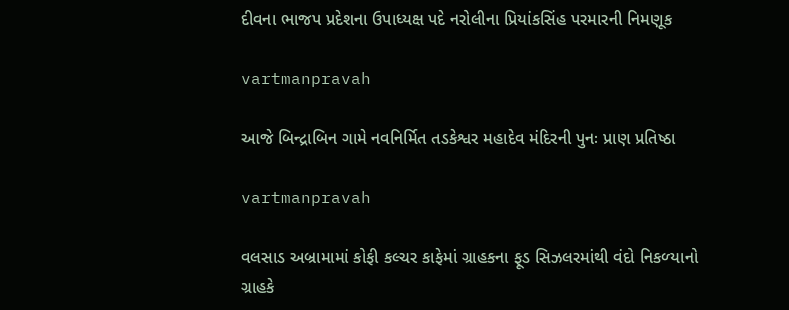દીવના ભાજપ પ્રદેશના ઉપાધ્‍યક્ષ પદે નરોલીના પ્રિયાંકસિંહ પરમારની નિમણૂક

vartmanpravah

આજે બિન્‍દ્રાબિન ગામે નવનિર્મિત તડકેશ્વર મહાદેવ મંદિરની પુનઃ પ્રાણ પ્રતિષ્ઠા

vartmanpravah

વલસાડ અબ્રામામાં કોફી કલ્‍ચર કાફેમાં ગ્રાહકના ફૂડ સિઝલરમાંથી વંદો નિકળ્‍યાનો ગ્રાહકે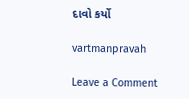દાવો કર્યો

vartmanpravah

Leave a Comment